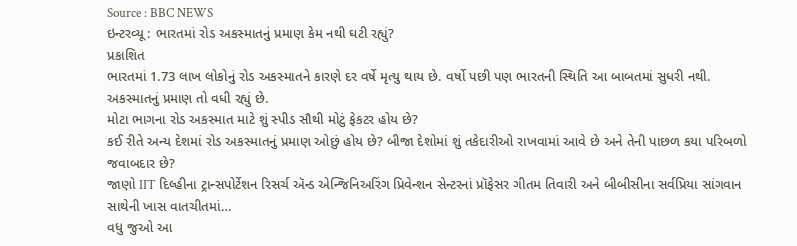Source : BBC NEWS
ઇન્ટરવ્યૂ : ભારતમાં રોડ અકસ્માતનું પ્રમાણ કેમ નથી ઘટી રહ્યું?
પ્રકાશિત
ભારતમાં 1.73 લાખ લોકોનું રોડ અકસ્માતને કારણે દર વર્ષે મૃત્યુ થાય છે. વર્ષો પછી પણ ભારતની સ્થિતિ આ બાબતમાં સુધરી નથી. અકસ્માતનું પ્રમાણ તો વધી રહ્યું છે.
મોટા ભાગના રોડ અકસ્માત માટે શું સ્પીડ સૌથી મોટું ફેકટર હોય છે?
કઈ રીતે અન્ય દેશમાં રોડ અકસ્માતનું પ્રમાણ ઓછું હોય છે? બીજા દેશોમાં શું તકેદારીઓ રાખવામાં આવે છે અને તેની પાછળ કયા પરિબળો જવાબદાર છે?
જાણો IIT દિલ્હીના ટ્રાન્સપોર્ટેશન રિસર્ચ ઍન્ડ એન્જિનિઅરિંગ પ્રિવેન્શન સેન્ટરનાં પ્રૉફેસર ગીતમ તિવારી અને બીબીસીના સર્વપ્રિયા સાંગવાન સાથેની ખાસ વાતચીતમાં…
વધુ જુઓ આ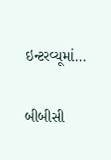ઇન્ટરવ્યૂમાં…

બીબીસી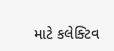માટે કલેક્ટિવ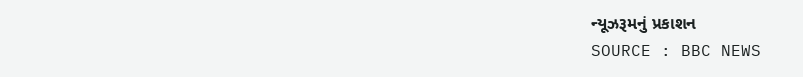ન્યૂઝરૂમનું પ્રકાશન
SOURCE : BBC NEWS